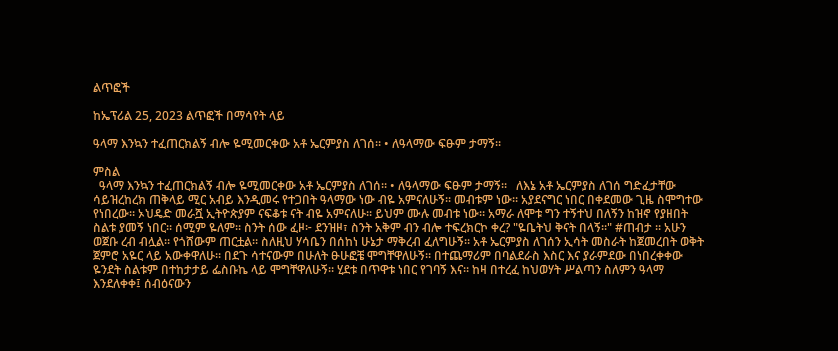ልጥፎች

ከኤፕሪል 25, 2023 ልጥፎች በማሳየት ላይ

ዓላማ እንኳን ተፈጠርክልኝ ብሎ ዬሚመርቀው አቶ ኤርምያስ ለገሰ። • ለዓላማው ፍፁም ታማኝ።

ምስል
  ዓላማ እንኳን ተፈጠርክልኝ ብሎ ዬሚመርቀው አቶ ኤርምያስ ለገሰ። • ለዓላማው ፍፁም ታማኝ።   ለእኔ አቶ ኤርምያስ ለገሰ ግድፈታቸው ሳይዝረከረክ ጠቅላይ ሚር አብይ እንዲመሩ የተጋበት ዓላማው ነው ብዬ አምናለሁኝ። መብቱም ነው። አያደናግር ነበር በቀደመው ጊዜ ስሞግተው የነበረው። ኦህዴድ መራሿ ኢትዮጵያም ናፍቆቱ ናት ብዬ አምናለሁ። ይህም ሙሉ መብቱ ነው። አማራ ለሞቱ ግን ተኝተህ በለኝን ከዝኖ የያዘበት ስልቱ ያመኝ ነበር። ሰሚም ዬለም። ስንት ሰው ፈዞ፦ ደንዝዞ፣ ስንት አቅም ብን ብሎ ተፍረክርኮ ቀረ? "ዬቤትህ ቅናት በላኝ።" #ጠብታ ። አሁን ወጀቡ ረብ ብሏል። የጎሸውም ጠርቷል። ስለዚህ ሃሳቤን በሰከነ ሁኔታ ማቅረብ ፈለግሁኝ። አቶ ኤርምያስ ለገሰን ኢሳት መስራት ከጀመረበት ወቅት ጀምሮ አዬር ላይ አውቀዋለሁ። በደጉ ሳተናውም በሁለት ፁሁፎቼ ሞግቸዋለሁኝ። በተጨማሪም በባልደራስ እስር እና ያራምደው በነበረቀቀው ዬንደት ስልቱም በተከታታይ ፌስቡኬ ላይ ሞግቸዋለሁኝ። ሂደቱ በጥዋቱ ነበር የገባኝ እና። ከዛ በተረፈ ከህወሃት ሥልጣን ስለምን ዓላማ እንደለቀቀ፤ ሰብዕናውን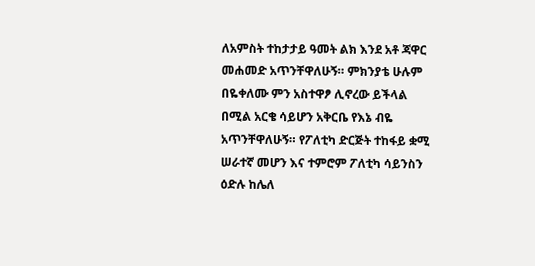ለአምስት ተከታታይ ዓመት ልክ እንደ አቶ ጃዋር መሐመድ አጥንቸዋለሁኝ። ምክንያቴ ሁሉም በዬቀለሙ ምን አስተዋፆ ሊኖረው ይችላል በሚል አርቄ ሳይሆን አቅርቤ የእኔ ብዬ አጥንቸዋለሁኝ። የፖለቲካ ድርጅት ተከፋይ ቋሚ ሠራተኛ መሆን እና ተምሮም ፖለቲካ ሳይንስን ዕድሉ ከሌለ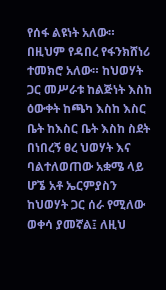የሰፋ ልዩነት አለው። በዚህም የዳበረ የፋንክሸነሪ ተመክሮ አለው። ከህወሃት ጋር መሥራቱ ከልጅነት እስከ ዕውቀት ከጫካ እስከ እስር ቤት ከእስር ቤት እስከ ስደት በነበረኝ ፀረ ህወሃት እና ባልተለወጠው አቋሜ ላይ ሆኜ አቶ ኤርምያስን ከህወሃት ጋር ሰራ የሚለው ወቀሳ ያመኛል፤ ለዚህ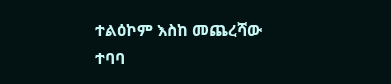ተልዕኮም እስከ መጨረሻው ተባባ